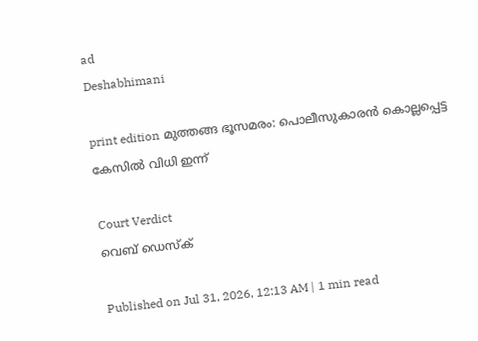ad
Deshabhimani

print edition മുത്തങ്ങ ഭൂസമരം: പൊലീസുകാരൻ കൊല്ലപ്പെട്ട കേസിൽ വിധി ഇന്ന്‌

Court Verdict
വെബ് ഡെസ്ക്

Published on Jul 31, 2026, 12:13 AM | 1 min read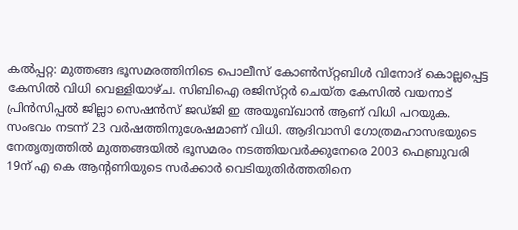കൽപ്പറ്റ: മുത്തങ്ങ ഭൂസമരത്തിനിടെ പൊലീസ്‌ കോൺസ്‌റ്റബിൾ വിനോദ്‌ കൊല്ലപ്പെട്ട കേസിൽ വിധി വെള്ളിയാഴ്‌ച. സിബിഐ രജിസ്‌റ്റർ ചെയ്‌ത കേസിൽ വയനാട്‌ പ്രിൻസിപ്പൽ ജില്ലാ സെഷൻസ്‌ ജഡ്‌ജി ഇ അയൂബ്‌ഖാൻ ആണ്‌ വിധി പറയുക. സംഭവം നടന്ന്‌ 23 വർഷത്തിനുശേഷമാണ് വിധി. ആദിവാസി ഗോത്രമഹാസഭയുടെ നേതൃത്വത്തിൽ മുത്തങ്ങയിൽ ഭൂസമരം നടത്തിയവർക്കുനേരെ 2003 ഫെബ്രുവരി 19ന്‌ എ കെ ആന്റണിയുടെ സർക്കാർ വെടിയുതിർത്തതിനെ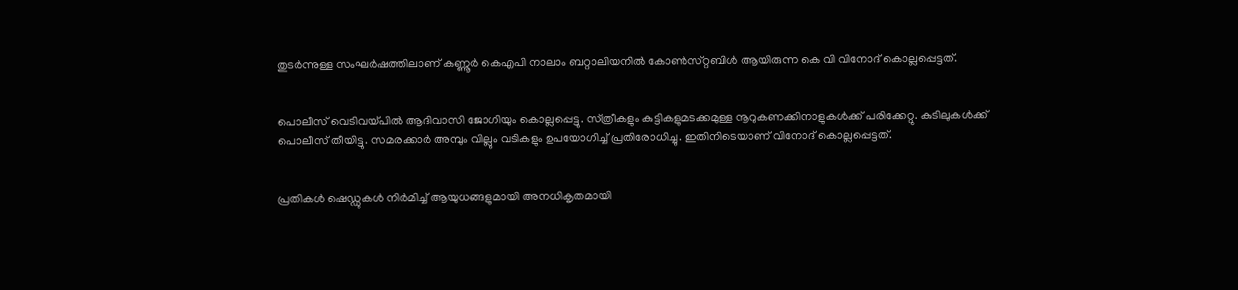തുടർന്നുള്ള സംഘർഷത്തിലാണ്‌ കണ്ണൂർ കെഎപി നാലാം ബറ്റാലിയനിൽ കോൺസ്‌റ്റബിൾ ആയിരുന്ന കെ വി വിനോദ്‌ കൊല്ലപ്പെട്ടത്‌.


പൊലീസ്‌ വെടിവയ്‌പിൽ ആദിവാസി ജോഗിയും കൊല്ലപ്പെട്ടു. സ്‌ത്രീകളും കുട്ടികളുമടക്കമുള്ള നൂറുകണക്കിനാളുകൾക്ക്‌ പരിക്കേറ്റു. കുടിലുകൾക്ക്‌ പൊലീസ്‌ തീയിട്ടു. സമരക്കാർ അമ്പും വില്ലും വടികളും ഉപയോഗിച്ച് പ്രതിരോധിച്ചു. ഇതിനിടെയാണ്‌ വിനോദ്‌ കൊല്ലപ്പെട്ടത്‌.


പ്രതികൾ ഷെഡ്ഡുകൾ നിർമിച്ച് ആയുധങ്ങളുമായി അനധികൃതമായി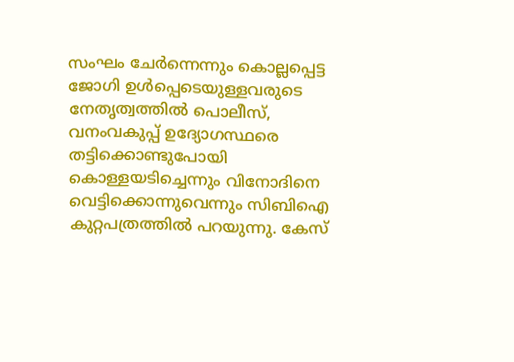സംഘം ചേർന്നെന്നും കൊല്ലപ്പെട്ട ജോഗി ഉൾപ്പെടെയുള്ളവരുടെ നേതൃത്വത്തിൽ പൊലീസ്, വനംവകുപ്പ് ഉദ്യോഗസ്ഥരെ തട്ടിക്കൊണ്ടുപോയി കൊള്ളയടിച്ചെന്നും വിനോദിനെ വെട്ടിക്കൊന്നുവെന്നും സിബിഐ കുറ്റപത്രത്തിൽ പറയുന്നു. കേസ്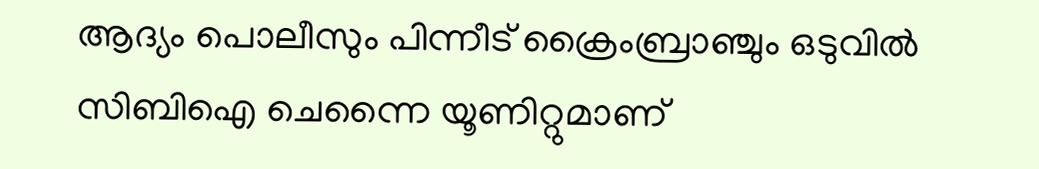ആദ്യം പൊലീസും പിന്നീട് ക്രൈംബ്രാഞ്ചും ഒടുവിൽ സിബിഐ ചെന്നൈ യൂണിറ്റുമാണ്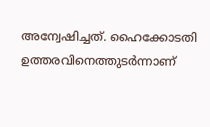അന്വേഷിച്ചത്. ഹൈക്കോടതി ഉത്തരവിനെത്തുടർന്നാണ്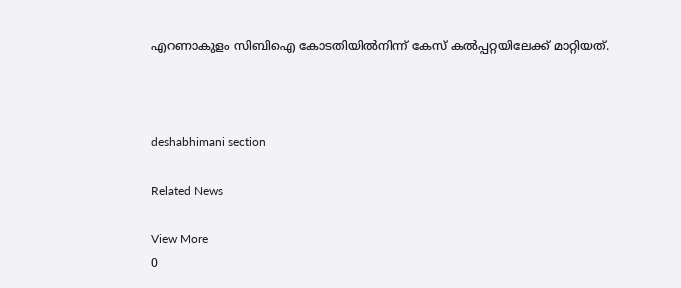എറണാകുളം സിബിഐ കോടതിയിൽനിന്ന് കേസ്‌ കൽപ്പറ്റയിലേക്ക്‌ മാറ്റിയത്‌.



deshabhimani section

Related News

View More
0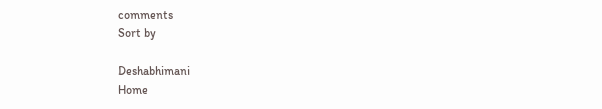comments
Sort by

Deshabhimani
Home